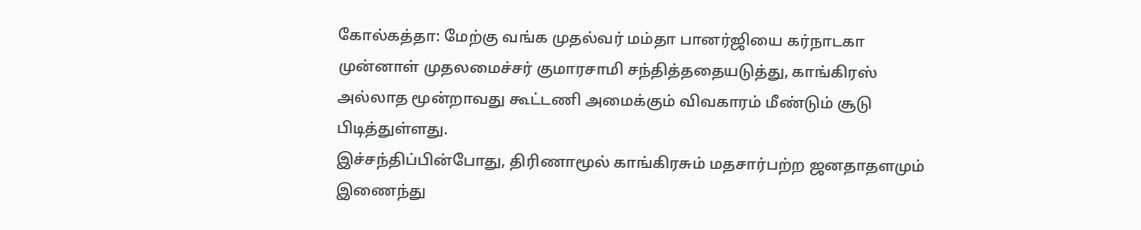கோல்கத்தா: மேற்கு வங்க முதல்வர் மம்தா பானர்ஜியை கர்நாடகா முன்னாள் முதலமைச்சர் குமாரசாமி சந்தித்ததையடுத்து, காங்கிரஸ் அல்லாத மூன்றாவது கூட்டணி அமைக்கும் விவகாரம் மீண்டும் சூடு பிடித்துள்ளது.
இச்சந்திப்பின்போது, திரிணாமூல் காங்கிரசும் மதசார்பற்ற ஜனதாதளமும் இணைந்து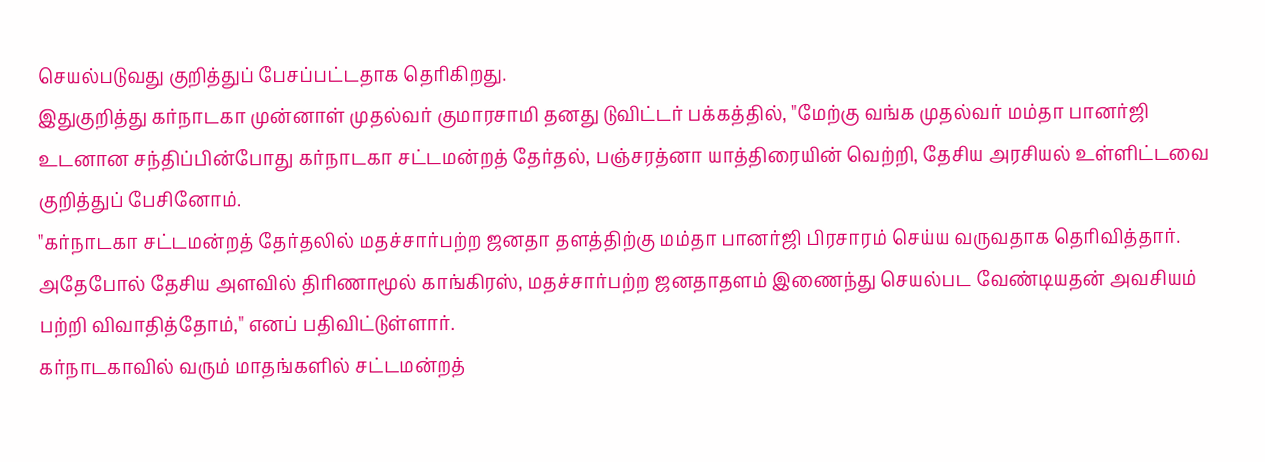செயல்படுவது குறித்துப் பேசப்பட்டதாக தெரிகிறது.
இதுகுறித்து கர்நாடகா முன்னாள் முதல்வர் குமாரசாமி தனது டுவிட்டர் பக்கத்தில், "மேற்கு வங்க முதல்வர் மம்தா பானர்ஜி உடனான சந்திப்பின்போது கர்நாடகா சட்டமன்றத் தேர்தல், பஞ்சரத்னா யாத்திரையின் வெற்றி, தேசிய அரசியல் உள்ளிட்டவை குறித்துப் பேசினோம்.
"கர்நாடகா சட்டமன்றத் தேர்தலில் மதச்சார்பற்ற ஜனதா தளத்திற்கு மம்தா பானர்ஜி பிரசாரம் செய்ய வருவதாக தெரிவித்தார். அதேபோல் தேசிய அளவில் திரிணாமூல் காங்கிரஸ், மதச்சார்பற்ற ஜனதாதளம் இணைந்து செயல்பட வேண்டியதன் அவசியம் பற்றி விவாதித்தோம்," எனப் பதிவிட்டுள்ளார்.
கர்நாடகாவில் வரும் மாதங்களில் சட்டமன்றத்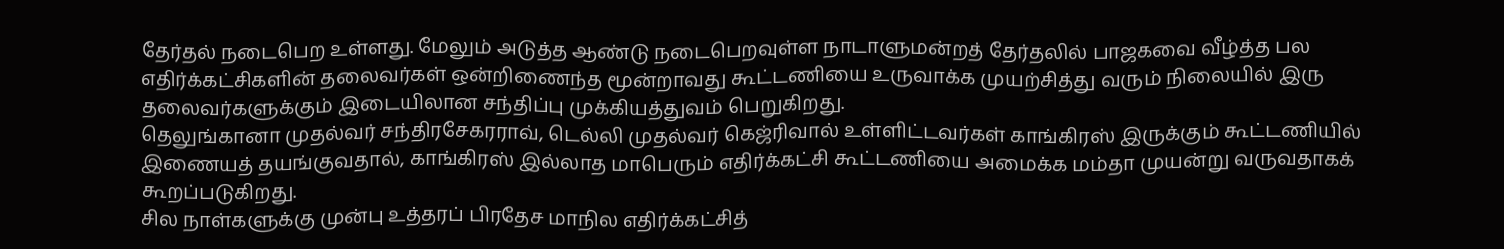தேர்தல் நடைபெற உள்ளது. மேலும் அடுத்த ஆண்டு நடைபெறவுள்ள நாடாளுமன்றத் தேர்தலில் பாஜகவை வீழ்த்த பல எதிர்க்கட்சிகளின் தலைவர்கள் ஒன்றிணைந்த மூன்றாவது கூட்டணியை உருவாக்க முயற்சித்து வரும் நிலையில் இரு தலைவர்களுக்கும் இடையிலான சந்திப்பு முக்கியத்துவம் பெறுகிறது.
தெலுங்கானா முதல்வர் சந்திரசேகரராவ், டெல்லி முதல்வர் கெஜ்ரிவால் உள்ளிட்டவர்கள் காங்கிரஸ் இருக்கும் கூட்டணியில் இணையத் தயங்குவதால், காங்கிரஸ் இல்லாத மாபெரும் எதிர்க்கட்சி கூட்டணியை அமைக்க மம்தா முயன்று வருவதாகக் கூறப்படுகிறது.
சில நாள்களுக்கு முன்பு உத்தரப் பிரதேச மாநில எதிர்க்கட்சித்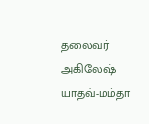தலைவர் அகிலேஷ் யாதவ்-மம்தா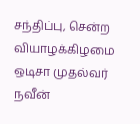சந்திப்பு, சென்ற வியாழக்கிழமை ஒடிசா முதல்வர் நவீன்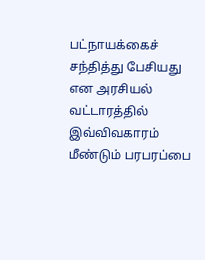பட்நாயக்கைச் சந்தித்து பேசியது என அரசியல் வட்டாரத்தில் இவ்விவகாரம் மீண்டும் பரபரப்பை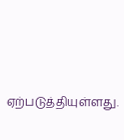ஏற்படுத்தியுள்ளது.